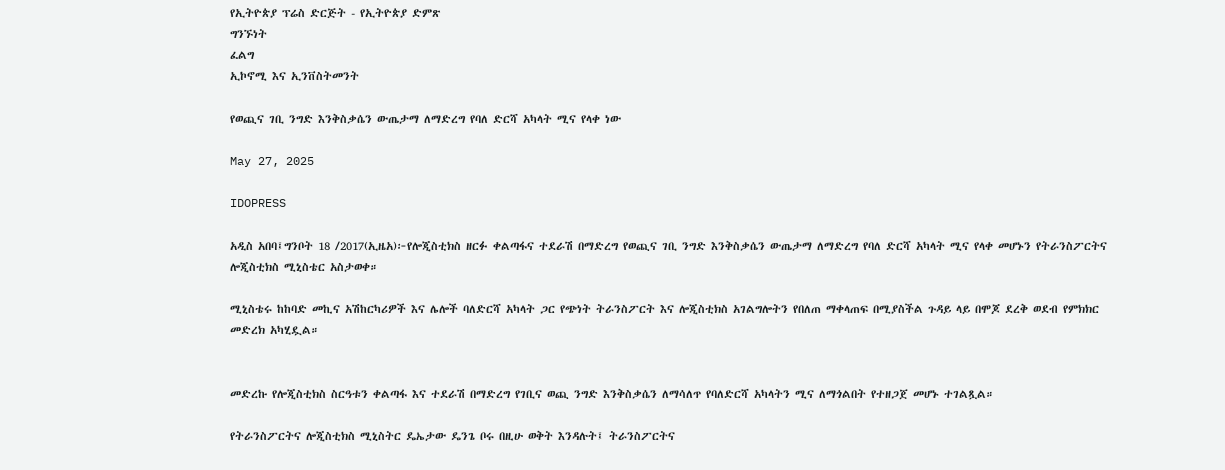የኢትዮጵያ ፕሬስ ድርጅት - የኢትዮጵያ ድምጽ
ግንኙነት
ፈልግ
ኢኮኖሚ እና ኢንቨስትመንት

የወጪና ገቢ ንግድ እንቅስቃሴን ውጤታማ ለማድረግ የባለ ድርሻ አካላት ሚና የላቀ ነው

May 27, 2025

IDOPRESS

አዲስ አበባ፤ግንቦት 18 /2017(ኢዜአ)፦የሎጂስቲክስ ዘርፉ ቀልጣፋና ተደራሽ በማድረግ የወጪና ገቢ ንግድ እንቅስቃሴን ውጤታማ ለማድረግ የባለ ድርሻ አካላት ሚና የላቀ መሆኑን የትራንስፖርትና ሎጂስቲክስ ሚኒስቴር አስታወቀ።

ሚኒስቴሩ ከከባድ መኪና አሽከርካሪዎች እና ሌሎች ባለድርሻ አካላት ጋር የጭነት ትራንስፖርት እና ሎጂስቲክስ አገልግሎትን የበለጠ ማቀላጠፍ በሚያስችል ጉዳይ ላይ በሞጆ ደረቅ ወደብ የምክክር መድረክ አካሂዷል።


መድረኩ የሎጂስቲክስ ስርዓቱን ቀልጣፋ እና ተደራሽ በማድረግ የገቢና ወጪ ንግድ እንቅስቃሴን ለማሳለጥ የባለድርሻ አካላትን ሚና ለማጎልበት የተዘጋጀ መሆኑ ተገልጿል።

የትራንስፖርትና ሎጂስቲክስ ሚኒስትር ዴኤታው ዴንጌ ቦሩ በዚሁ ወቅት እንዳሉት፤ ትራንስፖርትና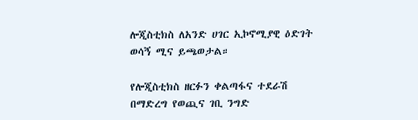ሎጂስቲክስ ለአንድ ሀገር ኢኮኖሚያዊ ዕድገት ወሳኝ ሚና ይጫወታል።

የሎጂስቲክስ ዘርፉን ቀልጣፋና ተደራሽ በማድረግ የወጪና ገቢ ንግድ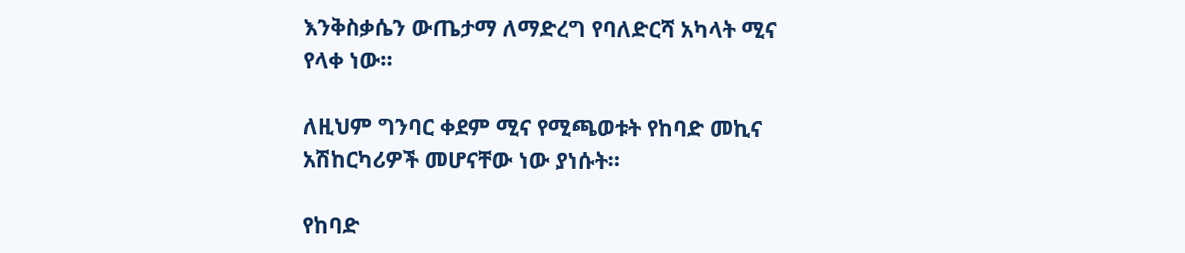እንቅስቃሴን ውጤታማ ለማድረግ የባለድርሻ አካላት ሚና የላቀ ነው።

ለዚህም ግንባር ቀደም ሚና የሚጫወቱት የከባድ መኪና አሽከርካሪዎች መሆናቸው ነው ያነሱት።

የከባድ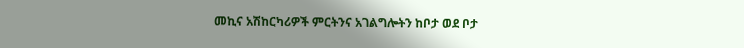መኪና አሽከርካሪዎች ምርትንና አገልግሎትን ከቦታ ወደ ቦታ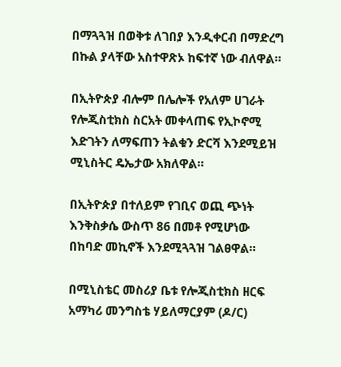በማጓጓዝ በወቅቱ ለገበያ እንዲቀርብ በማድረግ በኩል ያላቸው አስተዋጽኦ ከፍተኛ ነው ብለዋል።

በኢትዮጵያ ብሎም በሌሎች የአለም ሀገራት የሎጂስቲክስ ስርአት መቀላጠፍ የኢኮኖሚ እድገትን ለማፍጠን ትልቁን ድርሻ እንደሚይዝ ሚኒስትር ዴኤታው አክለዋል።

በኢትዮጵያ በተለይም የገቢና ወጪ ጭነት እንቅስቃሴ ውስጥ 86 በመቶ የሚሆነው በከባድ መኪኖች እንደሚጓጓዝ ገልፀዋል።

በሚኒስቴር መስሪያ ቤቱ የሎጂስቲክስ ዘርፍ አማካሪ መንግስቴ ሃይለማርያም (ዶ/ር)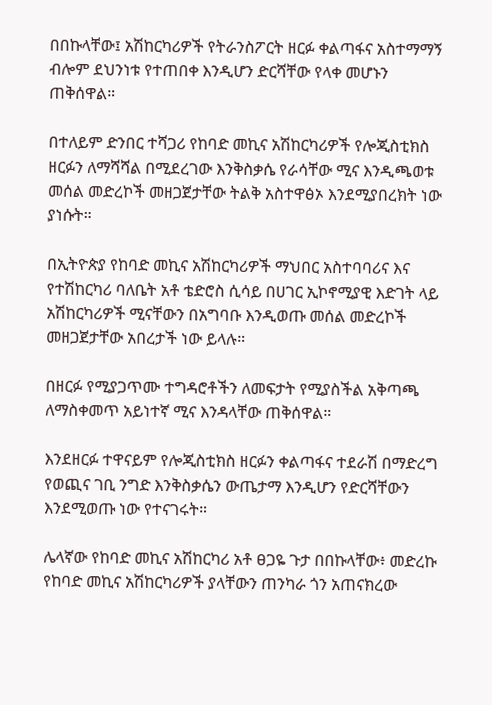በበኩላቸው፤ አሽከርካሪዎች የትራንስፖርት ዘርፉ ቀልጣፋና አስተማማኝ ብሎም ደህንነቱ የተጠበቀ እንዲሆን ድርሻቸው የላቀ መሆኑን ጠቅሰዋል።

በተለይም ድንበር ተሻጋሪ የከባድ መኪና አሽከርካሪዎች የሎጂስቲክስ ዘርፉን ለማሻሻል በሚደረገው እንቅስቃሴ የራሳቸው ሚና እንዲጫወቱ መሰል መድረኮች መዘጋጀታቸው ትልቅ አስተዋፅኦ እንደሚያበረክት ነው ያነሱት።

በኢትዮጵያ የከባድ መኪና አሽከርካሪዎች ማህበር አስተባባሪና እና የተሽከርካሪ ባለቤት አቶ ቴድሮስ ሲሳይ በሀገር ኢኮኖሚያዊ እድገት ላይ አሽከርካሪዎች ሚናቸውን በአግባቡ እንዲወጡ መሰል መድረኮች መዘጋጀታቸው አበረታች ነው ይላሉ።

በዘርፉ የሚያጋጥሙ ተግዳሮቶችን ለመፍታት የሚያስችል አቅጣጫ ለማስቀመጥ አይነተኛ ሚና እንዳላቸው ጠቅሰዋል።

እንደዘርፉ ተዋናይም የሎጂስቲክስ ዘርፉን ቀልጣፋና ተደራሽ በማድረግ የወጪና ገቢ ንግድ እንቅስቃሴን ውጤታማ እንዲሆን የድርሻቸውን እንደሚወጡ ነው የተናገሩት።

ሌላኛው የከባድ መኪና አሽከርካሪ አቶ ፀጋዬ ጉታ በበኩላቸው፥ መድረኩ የከባድ መኪና አሽከርካሪዎች ያላቸውን ጠንካራ ጎን አጠናክረው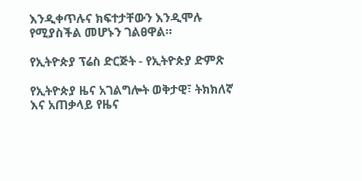እንዲቀጥሉና ክፍተታቸውን እንዲሞሉ የሚያስችል መሆኑን ገልፀዋል።

የኢትዮጵያ ፕሬስ ድርጅት - የኢትዮጵያ ድምጽ

የኢትዮጵያ ዜና አገልግሎት ወቅታዊ፣ ትክክለኛ እና አጠቃላይ የዜና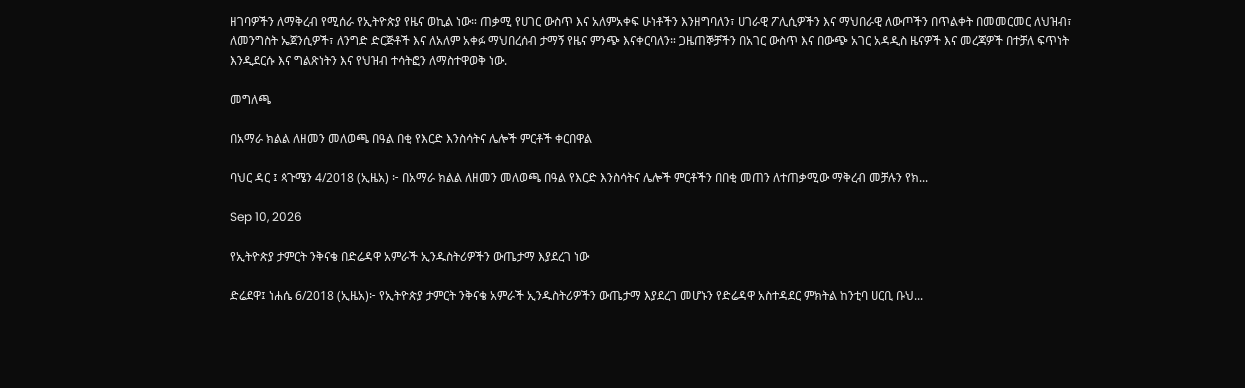ዘገባዎችን ለማቅረብ የሚሰራ የኢትዮጵያ የዜና ወኪል ነው። ጠቃሚ የሀገር ውስጥ እና አለምአቀፍ ሁነቶችን እንዘግባለን፣ ሀገራዊ ፖሊሲዎችን እና ማህበራዊ ለውጦችን በጥልቀት በመመርመር ለህዝብ፣ ለመንግስት ኤጀንሲዎች፣ ለንግድ ድርጅቶች እና ለአለም አቀፉ ማህበረሰብ ታማኝ የዜና ምንጭ እናቀርባለን። ጋዜጠኞቻችን በአገር ውስጥ እና በውጭ አገር አዳዲስ ዜናዎች እና መረጃዎች በተቻለ ፍጥነት እንዲደርሱ እና ግልጽነትን እና የህዝብ ተሳትፎን ለማስተዋወቅ ነው.

መግለጫ

በአማራ ክልል ለዘመን መለወጫ በዓል በቂ የእርድ እንስሳትና ሌሎች ምርቶች ቀርበዋል

ባህር ዳር ፤ ጳጉሜን 4/2018 (ኢዜአ) ፦ በአማራ ክልል ለዘመን መለወጫ በዓል የእርድ እንስሳትና ሌሎች ምርቶችን በበቂ መጠን ለተጠቃሚው ማቅረብ መቻሉን የክ...

Sep 10, 2026

የኢትዮጵያ ታምርት ንቅናቄ በድሬዳዋ አምራች ኢንዱስትሪዎችን ውጤታማ እያደረገ ነው

ድሬደዋ፤ ነሐሴ 6/2018 (ኢዜአ)፦ የኢትዮጵያ ታምርት ንቅናቄ አምራች ኢንዱስትሪዎችን ውጤታማ እያደረገ መሆኑን የድሬዳዋ አስተዳደር ምክትል ከንቲባ ሀርቢ ቡህ...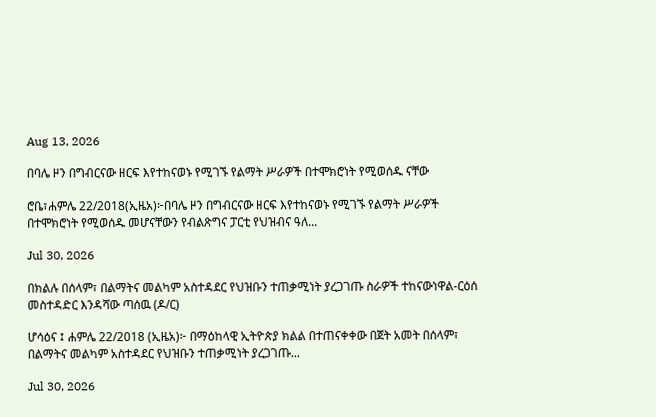Aug 13, 2026

በባሌ ዞን በግብርናው ዘርፍ እየተከናወኑ የሚገኙ የልማት ሥራዎች በተሞክሮነት የሚወሰዱ ናቸው

ሮቤ፣ሐምሌ 22/2018(ኢዜአ)፦በባሌ ዞን በግብርናው ዘርፍ እየተከናወኑ የሚገኙ የልማት ሥራዎች በተሞክሮነት የሚወሰዱ መሆናቸውን የብልጽግና ፓርቲ የህዝብና ዓለ...

Jul 30, 2026

በክልሉ በሰላም፣ በልማትና መልካም አስተዳደር የህዝቡን ተጠቃሚነት ያረጋገጡ ስራዎች ተከናውነዋል-ርዕሰ መስተዳድር እንዳሻው ጣሰዉ (ዶ/ር)

ሆሳዕና ፤ ሐምሌ 22/2018 (ኢዜአ)፦ በማዕከላዊ ኢትዮጵያ ክልል በተጠናቀቀው በጀት አመት በሰላም፣ በልማትና መልካም አስተዳደር የህዝቡን ተጠቃሚነት ያረጋገጡ...

Jul 30, 2026